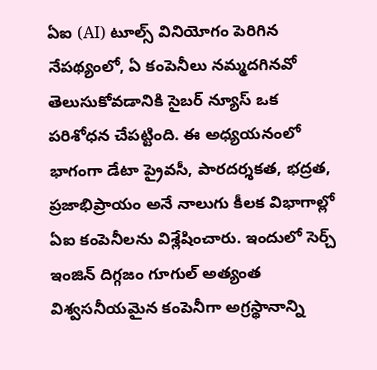ఏఐ (AI) టూల్స్ వినియోగం పెరిగిన నేపథ్యంలో, ఏ కంపెనీలు నమ్మదగినవో తెలుసుకోవడానికి సైబర్ న్యూస్ ఒక పరిశోధన చేపట్టింది. ఈ అధ్యయనంలో భాగంగా డేటా ప్రైవసీ, పారదర్శకత, భద్రత, ప్రజాభిప్రాయం అనే నాలుగు కీలక విభాగాల్లో ఏఐ కంపెనీలను విశ్లేషించారు. ఇందులో సెర్చ్ ఇంజిన్ దిగ్గజం గూగుల్ అత్యంత విశ్వసనీయమైన కంపెనీగా అగ్రస్థానాన్ని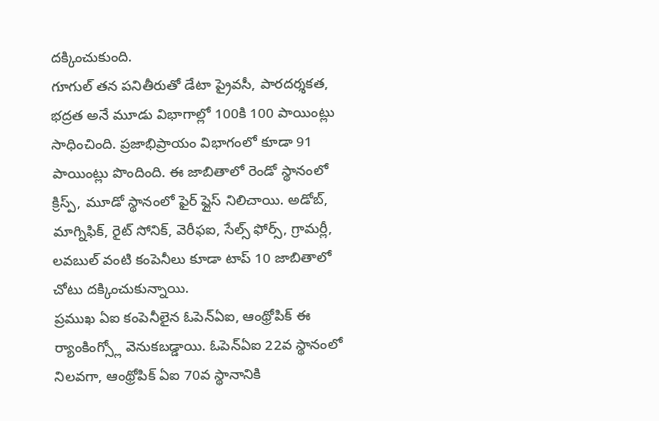దక్కించుకుంది.
గూగుల్ తన పనితీరుతో డేటా ప్రైవసీ, పారదర్శకత, భద్రత అనే మూడు విభాగాల్లో 100కి 100 పాయింట్లు సాధించింది. ప్రజాభిప్రాయం విభాగంలో కూడా 91 పాయింట్లు పొందింది. ఈ జాబితాలో రెండో స్థానంలో క్రిస్ప్, మూడో స్థానంలో ఫైర్ ఫ్లైస్ నిలిచాయి. అడోబ్, మాగ్నిఫిక్, రైట్ సోనిక్, వెరీఫఐ, సేల్స్ ఫోర్స్, గ్రామర్లీ, లవబుల్ వంటి కంపెనీలు కూడా టాప్ 10 జాబితాలో చోటు దక్కించుకున్నాయి.
ప్రముఖ ఏఐ కంపెనీలైన ఓపెన్ఏఐ, ఆంథ్రోపిక్ ఈ ర్యాంకింగ్స్లో వెనుకబడ్డాయి. ఓపెన్ఏఐ 22వ స్థానంలో నిలవగా, ఆంథ్రోపిక్ ఏఐ 70వ స్థానానికి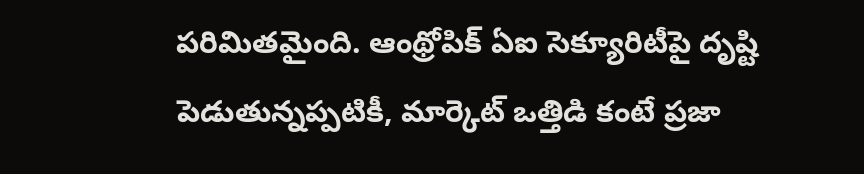పరిమితమైంది. ఆంథ్రోపిక్ ఏఐ సెక్యూరిటీపై దృష్టి పెడుతున్నప్పటికీ, మార్కెట్ ఒత్తిడి కంటే ప్రజా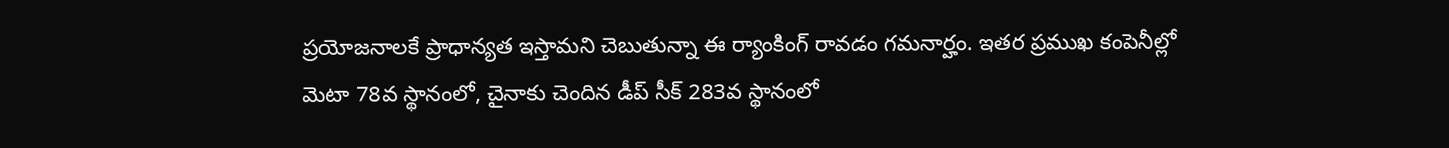ప్రయోజనాలకే ప్రాధాన్యత ఇస్తామని చెబుతున్నా ఈ ర్యాంకింగ్ రావడం గమనార్హం. ఇతర ప్రముఖ కంపెనీల్లో మెటా 78వ స్థానంలో, చైనాకు చెందిన డీప్ సీక్ 283వ స్థానంలో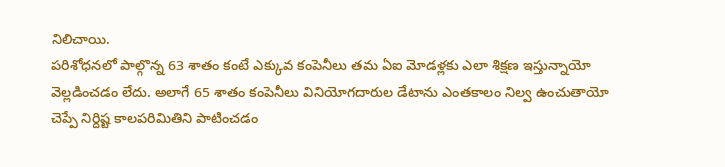నిలిచాయి.
పరిశోధనలో పాల్గొన్న 63 శాతం కంటే ఎక్కువ కంపెనీలు తమ ఏఐ మోడళ్లకు ఎలా శిక్షణ ఇస్తున్నాయో వెల్లడించడం లేదు. అలాగే 65 శాతం కంపెనీలు వినియోగదారుల డేటాను ఎంతకాలం నిల్వ ఉంచుతాయో చెప్పే నిర్దిష్ట కాలపరిమితిని పాటించడం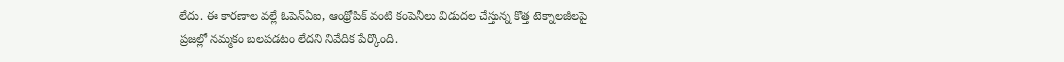లేదు. ఈ కారణాల వల్లే ఓపెన్ఏఐ, ఆంథ్రోపిక్ వంటి కంపెనీలు విడుదల చేస్తున్న కొత్త టెక్నాలజీలపై ప్రజల్లో నమ్మకం బలపడటం లేదని నివేదిక పేర్కొంది.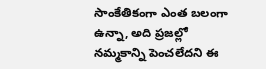సాంకేతికంగా ఎంత బలంగా ఉన్నా, అది ప్రజల్లో నమ్మకాన్ని పెంచలేదని ఈ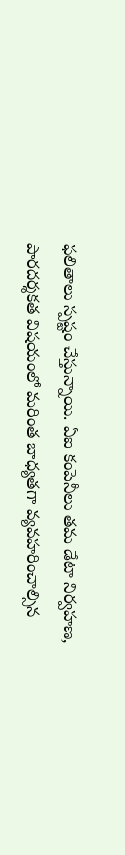ఫలితాలు స్పష్టం చేస్తున్నాయి. ఏఐ కంపెనీలు తమ డేటా నిర్వహణ, పారదర్శకత విషయంలో మరింత బాధ్యతగా వ్యవహరించాల్సిన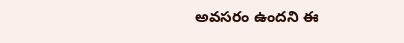అవసరం ఉందని ఈ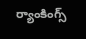ర్యాంకింగ్స్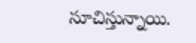సూచిస్తున్నాయి.